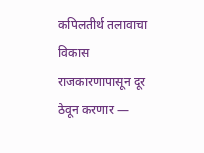कपिलतीर्थ तलावाचा विकास राजकारणापासून दूर ठेवून करणार —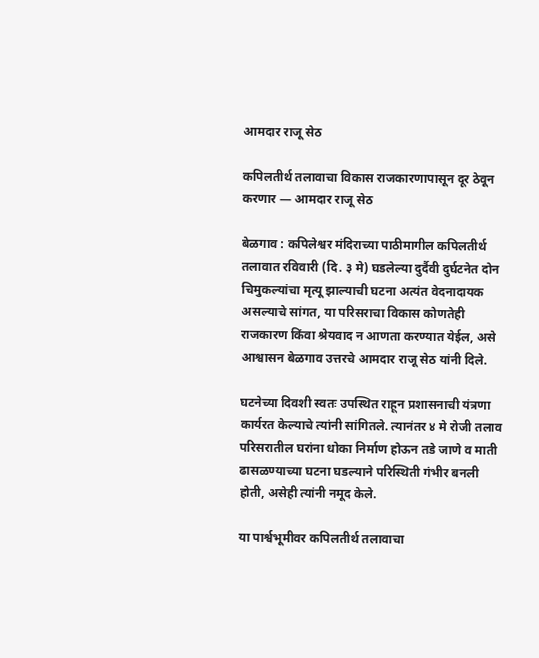आमदार राजू सेठ

कपिलतीर्थ तलावाचा विकास राजकारणापासून दूर ठेवून करणार — आमदार राजू सेठ

बेळगाव : कपिलेश्वर मंदिराच्या पाठीमागील कपिलतीर्थ तलावात रविवारी (दि. ३ मे) घडलेल्या दुर्दैवी दुर्घटनेत दोन चिमुकल्यांचा मृत्यू झाल्याची घटना अत्यंत वेदनादायक असल्याचे सांगत, या परिसराचा विकास कोणतेही राजकारण किंवा श्रेयवाद न आणता करण्यात येईल, असे आश्वासन बेळगाव उत्तरचे आमदार राजू सेठ यांनी दिले.

घटनेच्या दिवशी स्वतः उपस्थित राहून प्रशासनाची यंत्रणा कार्यरत केल्याचे त्यांनी सांगितले. त्यानंतर ४ मे रोजी तलाव परिसरातील घरांना धोका निर्माण होऊन तडे जाणे व माती ढासळण्याच्या घटना घडल्याने परिस्थिती गंभीर बनली होती, असेही त्यांनी नमूद केले.

या पार्श्वभूमीवर कपिलतीर्थ तलावाचा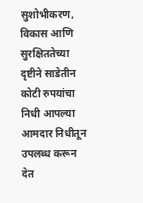सुशोभीकरण, विकास आणि सुरक्षिततेच्या दृष्टीने साडेतीन कोटी रुपयांचा निधी आपल्या आमदार निधीतून उपलब्ध करून देत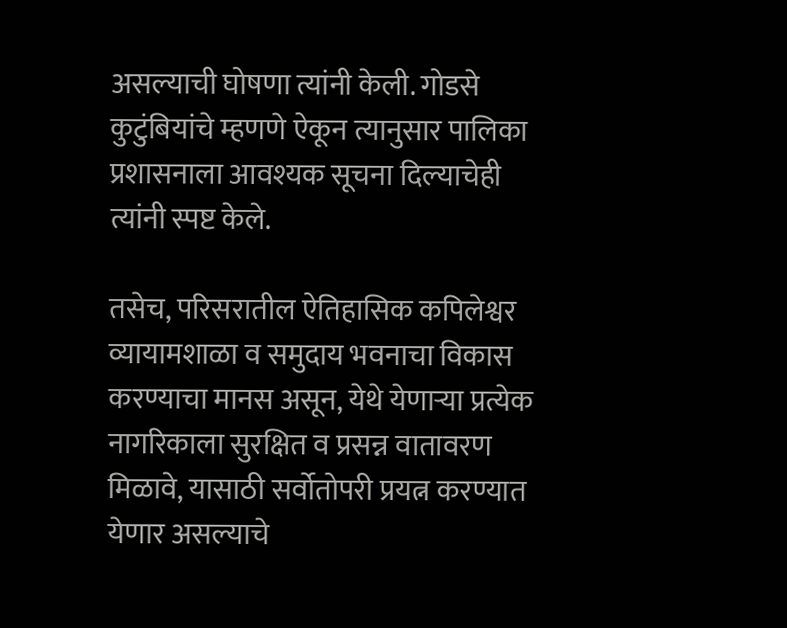असल्याची घोषणा त्यांनी केली. गोडसे कुटुंबियांचे म्हणणे ऐकून त्यानुसार पालिका प्रशासनाला आवश्यक सूचना दिल्याचेही त्यांनी स्पष्ट केले.

तसेच, परिसरातील ऐतिहासिक कपिलेश्वर व्यायामशाळा व समुदाय भवनाचा विकास करण्याचा मानस असून, येथे येणाऱ्या प्रत्येक नागरिकाला सुरक्षित व प्रसन्न वातावरण मिळावे, यासाठी सर्वोतोपरी प्रयत्न करण्यात येणार असल्याचे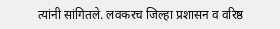त्यांनी सांगितले. लवकरच जिल्हा प्रशासन व वरिष्ठ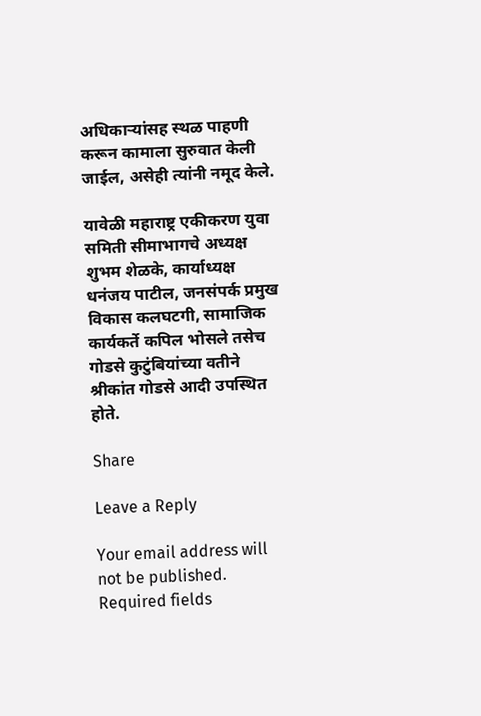अधिकाऱ्यांसह स्थळ पाहणी करून कामाला सुरुवात केली जाईल, असेही त्यांनी नमूद केले.

यावेळी महाराष्ट्र एकीकरण युवा समिती सीमाभागचे अध्यक्ष शुभम शेळके, कार्याध्यक्ष धनंजय पाटील, जनसंपर्क प्रमुख विकास कलघटगी, सामाजिक कार्यकर्ते कपिल भोसले तसेच गोडसे कुटुंबियांच्या वतीने श्रीकांत गोडसे आदी उपस्थित होते.

Share

Leave a Reply

Your email address will not be published. Required fields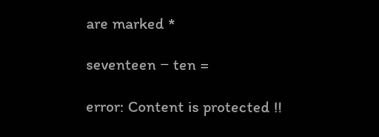are marked *

seventeen − ten =

error: Content is protected !!